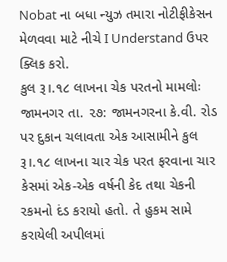Nobat ના બધા ન્યુઝ તમારા નોટીફીકેસન મેળવવા માટે નીચે I Understand ઉપર ક્લિક કરો.
કુલ રૂ।.૧૮ લાખના ચેક પરતનો મામલોઃ
જામનગર તા. ૨૭: જામનગરના કે.વી. રોડ પર દુકાન ચલાવતા એક આસામીને કુલ રૂ।.૧૮ લાખના ચાર ચેક પરત ફરવાના ચાર કેસમાં એક-એક વર્ષની કેદ તથા ચેકની રકમનો દંડ કરાયો હતો. તે હુકમ સામે કરાયેલી અપીલમાં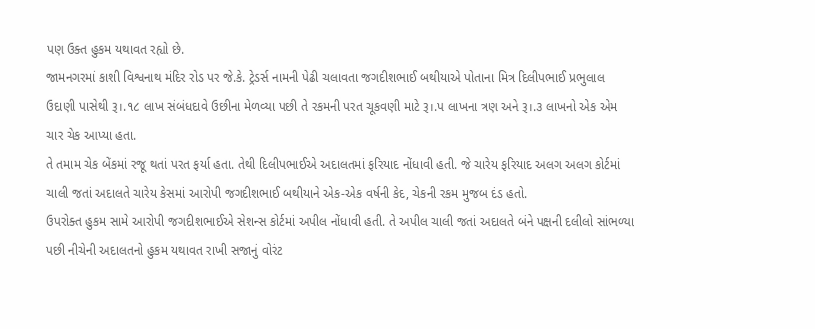પણ ઉક્ત હુકમ યથાવત રહ્યો છે.
જામનગરમાં કાશી વિશ્વનાથ મંદિર રોડ પર જે.કે. ટ્રેડર્સ નામની પેઢી ચલાવતા જગદીશભાઈ બથીયાએ પોતાના મિત્ર દિલીપભાઈ પ્રભુલાલ ઉદાણી પાસેથી રૂ।.૧૮ લાખ સંબંધદાવે ઉછીના મેળવ્યા પછી તે રકમની પરત ચૂકવણી માટે રૂ।.પ લાખના ત્રણ અને રૂ।.૩ લાખનો એક એમ ચાર ચેક આપ્યા હતા.
તે તમામ ચેક બેંકમાં રજૂ થતાં પરત ફર્યા હતા. તેથી દિલીપભાઈએ અદાલતમાં ફરિયાદ નોંધાવી હતી. જે ચારેય ફરિયાદ અલગ અલગ કોર્ટમાં ચાલી જતાં અદાલતે ચારેય કેસમાં આરોપી જગદીશભાઈ બથીયાને એક-એક વર્ષની કેદ, ચેકની રકમ મુજબ દંડ હતો.
ઉપરોક્ત હુકમ સામે આરોપી જગદીશભાઈએ સેશન્સ કોર્ટમાં અપીલ નોંધાવી હતી. તે અપીલ ચાલી જતાં અદાલતે બંને પક્ષની દલીલો સાંભળ્યા પછી નીચેની અદાલતનો હુકમ યથાવત રાખી સજાનું વોરંટ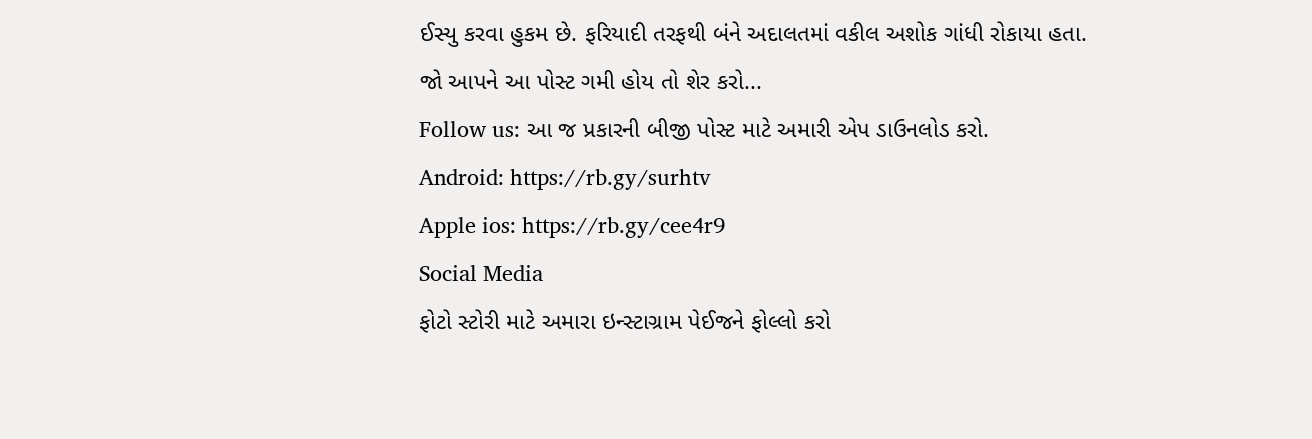ઈસ્યુ કરવા હુકમ છે. ફરિયાદી તરફથી બંને અદાલતમાં વકીલ અશોક ગાંધી રોકાયા હતા.
જો આપને આ પોસ્ટ ગમી હોય તો શેર કરો...
Follow us: આ જ પ્રકારની બીજી પોસ્ટ માટે અમારી એપ ડાઉનલોડ કરો.
Android: https://rb.gy/surhtv
Apple ios: https://rb.gy/cee4r9
Social Media
ફોટો સ્ટોરી માટે અમારા ઇન્સ્ટાગ્રામ પેઈજને ફોલ્લો કરો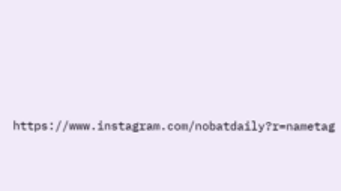https://www.instagram.com/nobatdaily?r=nametag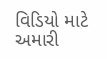વિડિયો માટે અમારી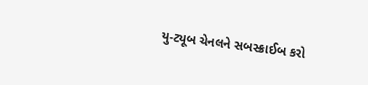યુ-ટ્યૂબ ચેનલને સબસ્ક્રાઈબ કરો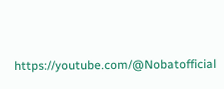https://youtube.com/@Nobatofficial